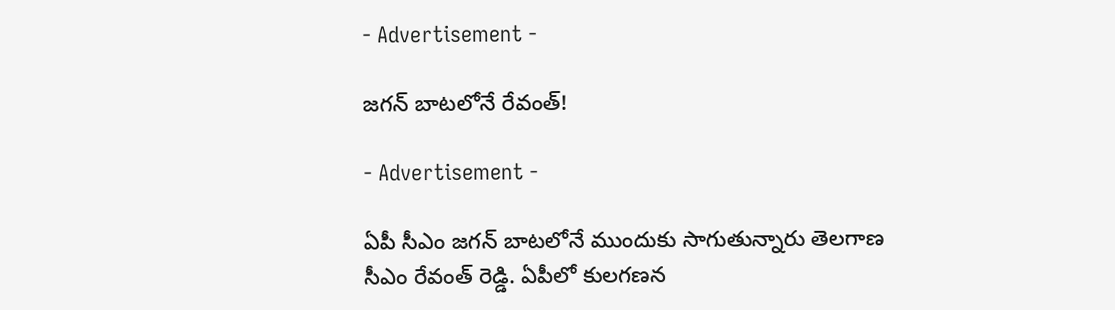- Advertisement -

జగన్ బాటలోనే రేవంత్!

- Advertisement -

ఏపీ సీఎం జగన్ బాటలోనే ముందుకు సాగుతున్నారు తెలగాణ సీఎం రేవంత్ రెడ్డి. ఏపీలో కులగణన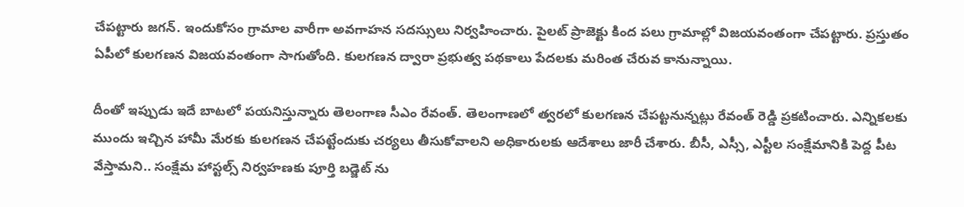చేపట్టారు జగన్. ఇందుకోసం గ్రామాల వారీగా అవగాహన సదస్సులు నిర్వహించారు. పైలట్ ప్రాజెక్టు కింద పలు గ్రామాల్లో విజయవంతంగా చేపట్టారు. ప్రస్తుతం ఏపీలో కులగణన విజయవంతంగా సాగుతోంది. కులగణన ద్వారా ప్రభుత్వ పథకాలు పేదలకు మరింత చేరువ కానున్నాయి.

దీంతో ఇప్పుడు ఇదే బాటలో పయనిస్తున్నారు తెలంగాణ సీఎం రేవంత్. తెలంగాణలో త్వరలో కులగణన చేపట్టనున్నట్లు రేవంత్ రెడ్డి ప్రకటించారు. ఎన్నికలకు ముందు ఇచ్చిన హామీ మేరకు కులగణన చేపట్టేందుకు చర్యలు తీసుకోవాలని అధికారులకు ఆదేశాలు జారీ చేశారు. బీసీ, ఎస్సీ, ఎస్టీల సంక్షేమానికి పెద్ద పీట వేస్తామని.. సంక్షేమ హాస్టల్స్ నిర్వహణకు పూర్తి బడ్జెట్ ను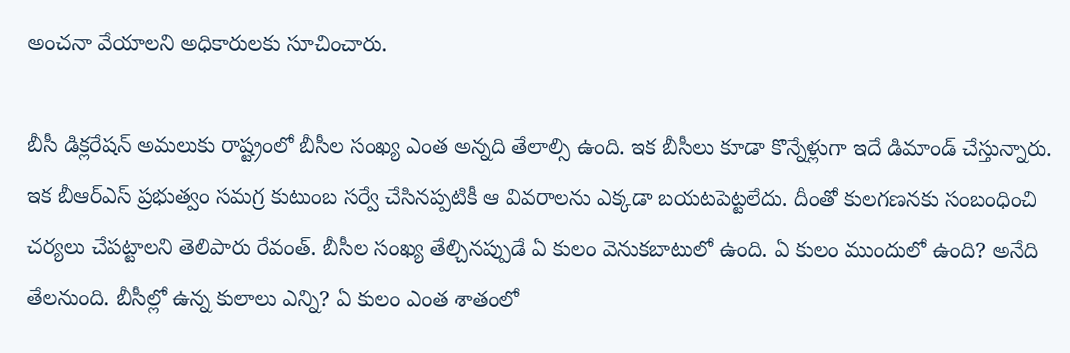అంచనా వేయాలని అధికారులకు సూచించారు.

బీసీ డిక్లరేషన్ అమలుకు రాష్ట్రంలో బీసీల సంఖ్య ఎంత అన్నది తేలాల్సి ఉంది. ఇక బీసీలు కూడా కొన్నేళ్లుగా ఇదే డిమాండ్ చేస్తున్నారు. ఇక బీఆర్ఎస్ ప్రభుత్వం సమగ్ర కుటుంబ సర్వే చేసినప్పటికీ ఆ వివరాలను ఎక్కడా బయటపెట్టలేదు. దీంతో కులగణనకు సంబంధించి చర్యలు చేపట్టాలని తెలిపారు రేవంత్. బీసీల సంఖ్య తేల్చినప్పుడే ఏ కులం వెనుకబాటులో ఉంది. ఏ కులం ముందులో ఉంది? అనేది తేలనుంది. బీసీల్లో ఉన్న కులాలు ఎన్ని? ఏ కులం ఎంత శాతంలో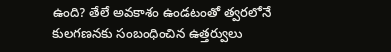ఉంది? తేలే అవకాశం ఉండటంతో త్వరలోనే కులగణనకు సంబంధించిన ఉత్తర్వులు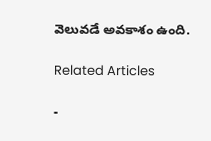వెలువడే అవకాశం ఉంది.

Related Articles

-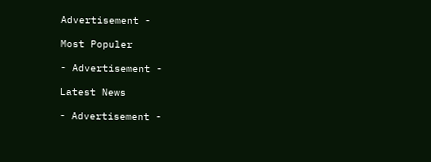Advertisement -

Most Populer

- Advertisement -

Latest News

- Advertisement -